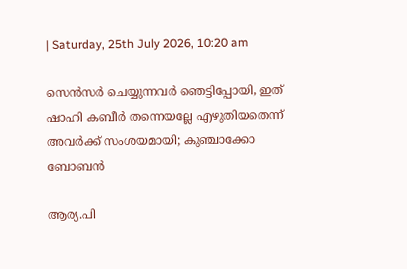| Saturday, 25th July 2026, 10:20 am

സെന്‍സര്‍ ചെയ്യുന്നവര്‍ ഞെട്ടിപ്പോയി, ഇത് ഷാഹി കബീര്‍ തന്നെയല്ലേ എഴുതിയതെന്ന് അവര്‍ക്ക് സംശയമായി; കുഞ്ചാക്കോ ബോബന്‍

ആര്യ.പി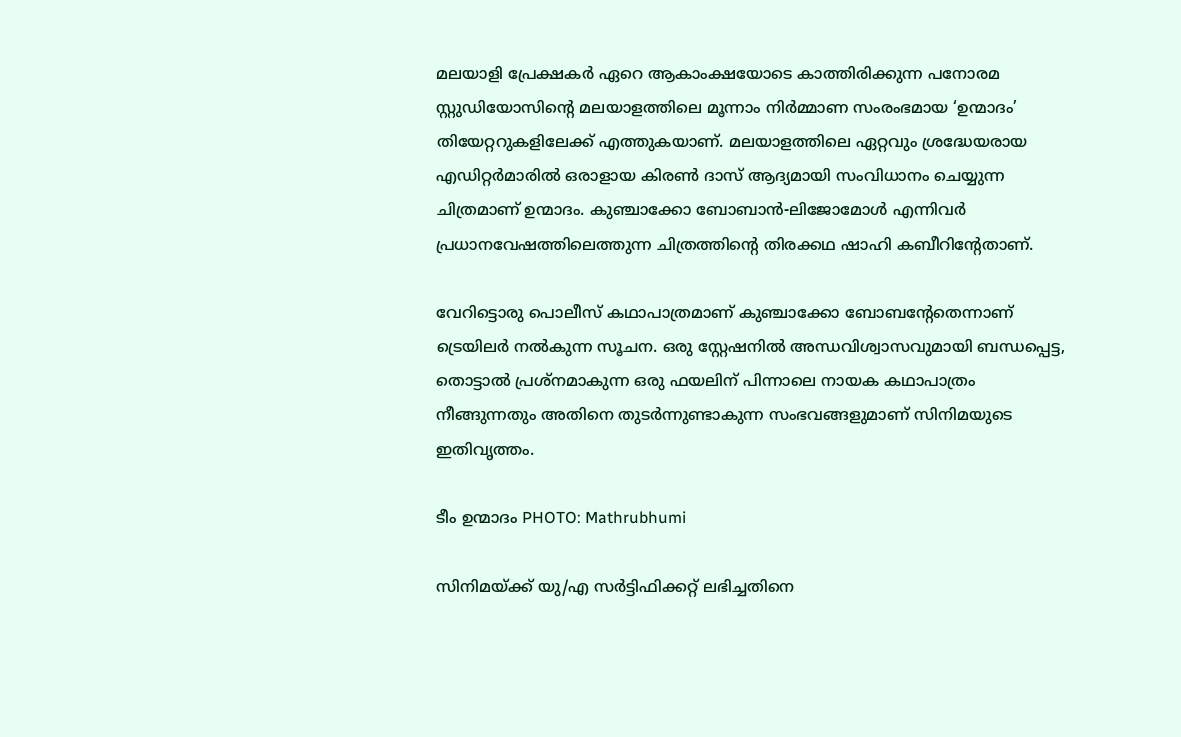മലയാളി പ്രേക്ഷകര്‍ ഏറെ ആകാംക്ഷയോടെ കാത്തിരിക്കുന്ന പനോരമ സ്റ്റുഡിയോസിന്റെ മലയാളത്തിലെ മൂന്നാം നിര്‍മ്മാണ സംരംഭമായ ‘ഉന്മാദം’ തിയേറ്ററുകളിലേക്ക് എത്തുകയാണ്. മലയാളത്തിലെ ഏറ്റവും ശ്രദ്ധേയരായ എഡിറ്റര്‍മാരില്‍ ഒരാളായ കിരണ്‍ ദാസ് ആദ്യമായി സംവിധാനം ചെയ്യുന്ന ചിത്രമാണ് ഉന്മാദം. കുഞ്ചാക്കോ ബോബാന്‍-ലിജോമോള്‍ എന്നിവര്‍ പ്രധാനവേഷത്തിലെത്തുന്ന ചിത്രത്തിന്റെ തിരക്കഥ ഷാഹി കബീറിന്റേതാണ്.

വേറിട്ടൊരു പൊലീസ് കഥാപാത്രമാണ് കുഞ്ചാക്കോ ബോബന്റേതെന്നാണ് ട്രെയിലര്‍ നല്‍കുന്ന സൂചന. ഒരു സ്റ്റേഷനില്‍ അന്ധവിശ്വാസവുമായി ബന്ധപ്പെട്ട, തൊട്ടാല്‍ പ്രശ്നമാകുന്ന ഒരു ഫയലിന് പിന്നാലെ നായക കഥാപാത്രം നീങ്ങുന്നതും അതിനെ തുടര്‍ന്നുണ്ടാകുന്ന സംഭവങ്ങളുമാണ് സിനിമയുടെ ഇതിവൃത്തം.

ടീം ഉന്മാദം PHOTO: Mathrubhumi

സിനിമയ്ക്ക് യു/എ സര്‍ട്ടിഫിക്കറ്റ് ലഭിച്ചതിനെ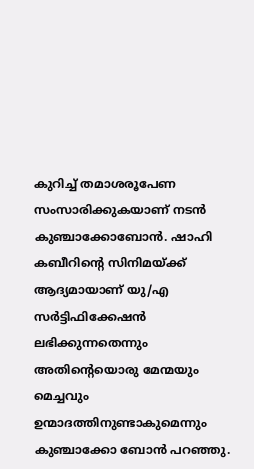കുറിച്ച് തമാശരൂപേണ സംസാരിക്കുകയാണ് നടന്‍ കുഞ്ചാക്കോബോന്‍. ഷാഹി കബീറിന്റെ സിനിമയ്ക്ക് ആദ്യമായാണ് യു/എ സര്‍ട്ടിഫിക്കേഷന്‍ ലഭിക്കുന്നതെന്നും അതിന്റെയൊരു മേന്മയും മെച്ചവും ഉന്മാദത്തിനുണ്ടാകുമെന്നും കുഞ്ചാക്കോ ബോന്‍ പറഞ്ഞു.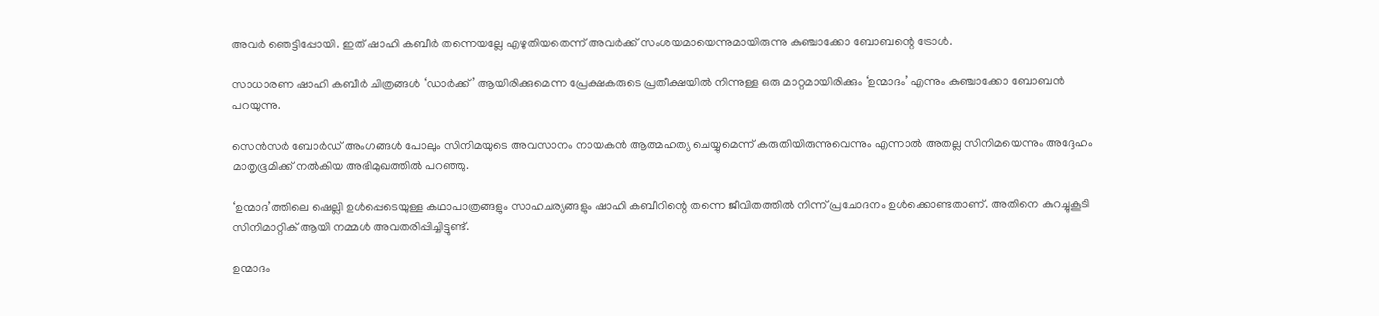അവര്‍ ഞെട്ടിപ്പോയി. ഇത് ഷാഹി കബീര്‍ തന്നെയല്ലേ എഴുതിയതെന്ന് അവര്‍ക്ക് സംശയമായെന്നുമായിരുന്നു കുഞ്ചാക്കോ ബോബന്റെ ട്രോള്‍.

സാധാരണ ഷാഹി കബീര്‍ ചിത്രങ്ങള്‍ ‘ഡാര്‍ക്ക്’ ആയിരിക്കുമെന്ന പ്രേക്ഷകരുടെ പ്രതീക്ഷയില്‍ നിന്നുള്ള ഒരു മാറ്റമായിരിക്കും ‘ഉന്മാദം’ എന്നും കുഞ്ചാക്കോ ബോബന്‍ പറയുന്നു.

സെന്‍സര്‍ ബോര്‍ഡ് അംഗങ്ങള്‍ പോലും സിനിമയുടെ അവസാനം നായകന്‍ ആത്മഹത്യ ചെയ്യുമെന്ന് കരുതിയിരുന്നുവെന്നും എന്നാല്‍ അതല്ല സിനിമയെന്നും അദ്ദേഹം മാതൃഭൂമിക്ക് നല്‍കിയ അഭിമുഖത്തില്‍ പറഞ്ഞു.

‘ഉന്മാദ’ത്തിലെ ഷെല്ലി ഉള്‍പ്പെടെയുള്ള കഥാപാത്രങ്ങളും സാഹചര്യങ്ങളും ഷാഹി കബീറിന്റെ തന്നെ ജീവിതത്തില്‍ നിന്ന് പ്രചോദനം ഉള്‍ക്കൊണ്ടതാണ്. അതിനെ കുറച്ചുകൂടി സിനിമാറ്റിക് ആയി നമ്മള്‍ അവതരിപ്പിച്ചിട്ടുണ്ട്.

ഉന്മാദം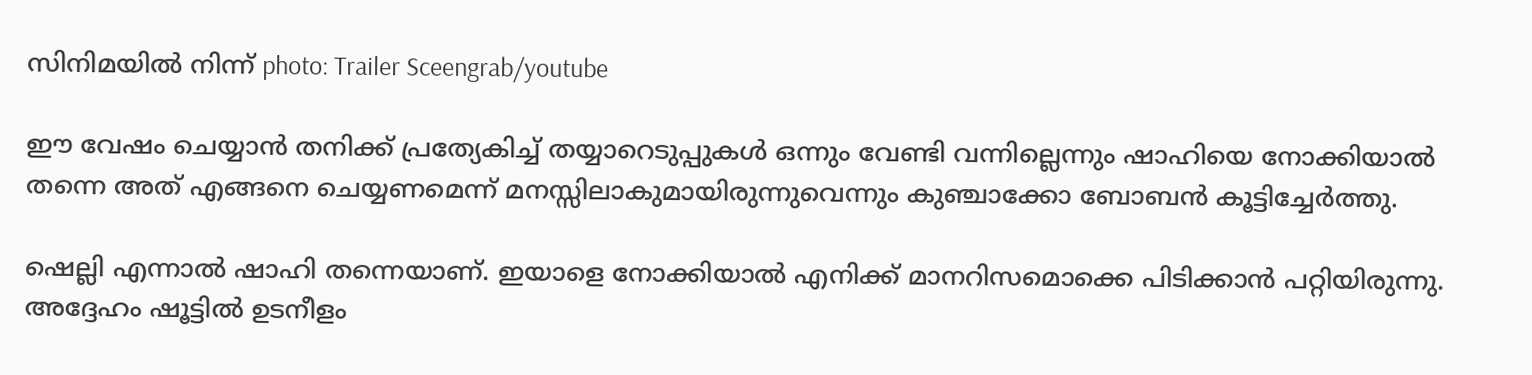സിനിമയില്‍ നിന്ന് photo: Trailer Sceengrab/youtube

ഈ വേഷം ചെയ്യാന്‍ തനിക്ക് പ്രത്യേകിച്ച് തയ്യാറെടുപ്പുകള്‍ ഒന്നും വേണ്ടി വന്നില്ലെന്നും ഷാഹിയെ നോക്കിയാല്‍ തന്നെ അത് എങ്ങനെ ചെയ്യണമെന്ന് മനസ്സിലാകുമായിരുന്നുവെന്നും കുഞ്ചാക്കോ ബോബന്‍ കൂട്ടിച്ചേര്‍ത്തു.

ഷെല്ലി എന്നാല്‍ ഷാഹി തന്നെയാണ്. ഇയാളെ നോക്കിയാല്‍ എനിക്ക് മാനറിസമൊക്കെ പിടിക്കാന്‍ പറ്റിയിരുന്നു. അദ്ദേഹം ഷൂട്ടില്‍ ഉടനീളം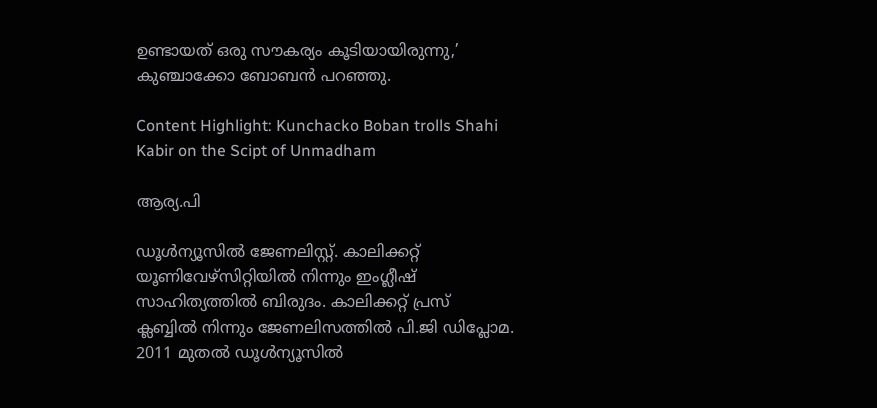ഉണ്ടായത് ഒരു സൗകര്യം കൂടിയായിരുന്നു,’ കുഞ്ചാക്കോ ബോബന്‍ പറഞ്ഞു.

Content Highlight: Kunchacko Boban trolls Shahi Kabir on the Scipt of Unmadham

ആര്യ.പി

ഡൂള്‍ന്യൂസില്‍ ജേണലിസ്റ്റ്. കാലിക്കറ്റ് യൂണിവേഴ്‌സിറ്റിയില്‍ നിന്നും ഇംഗ്ലീഷ് സാഹിത്യത്തില്‍ ബിരുദം. കാലിക്കറ്റ് പ്രസ് ക്ലബ്ബില്‍ നിന്നും ജേണലിസത്തില്‍ പി.ജി ഡിപ്ലോമ. 2011 മുതല്‍ ഡൂള്‍ന്യൂസില്‍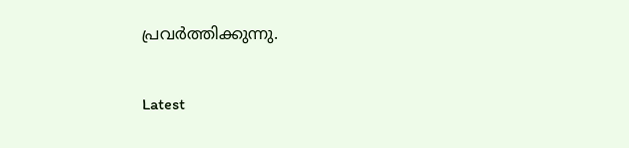പ്രവര്‍ത്തിക്കുന്നു.

Latest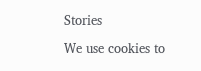Stories

We use cookies to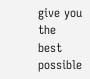give you the best possible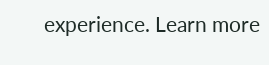experience. Learn more